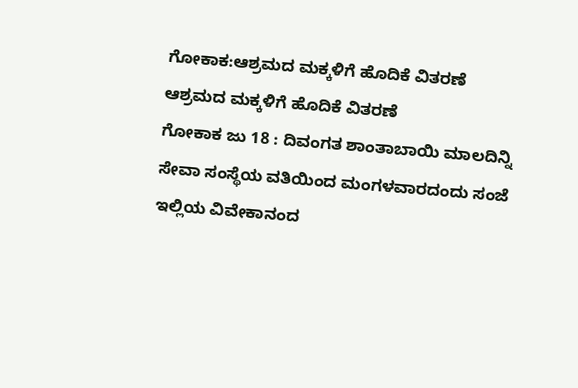ಗೋಕಾಕ:ಆಶ್ರಮದ ಮಕ್ಕಳಿಗೆ ಹೊದಿಕೆ ವಿತರಣೆ
ಆಶ್ರಮದ ಮಕ್ಕಳಿಗೆ ಹೊದಿಕೆ ವಿತರಣೆ
ಗೋಕಾಕ ಜು 18 : ದಿವಂಗತ ಶಾಂತಾಬಾಯಿ ಮಾಲದಿನ್ನಿ ಸೇವಾ ಸಂಸ್ಥೆಯ ವತಿಯಿಂದ ಮಂಗಳವಾರದಂದು ಸಂಜೆ ಇಲ್ಲಿಯ ವಿವೇಕಾನಂದ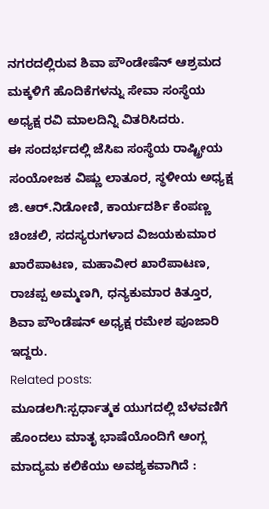ನಗರದಲ್ಲಿರುವ ಶಿವಾ ಪೌಂಡೇಷೆನ್ ಆಶ್ರಮದ ಮಕ್ಕಳಿಗೆ ಹೊದಿಕೆಗಳನ್ನು ಸೇವಾ ಸಂಸ್ಥೆಯ ಅಧ್ಯಕ್ಷ ರವಿ ಮಾಲದಿನ್ನಿ ವಿತರಿಸಿದರು.
ಈ ಸಂದರ್ಭದಲ್ಲಿ ಜೆಸಿಐ ಸಂಸ್ಥೆಯ ರಾಷ್ಟ್ರೀಯ ಸಂಯೋಜಕ ವಿಷ್ಣು ಲಾತೂರ, ಸ್ಥಳೀಯ ಅಧ್ಯಕ್ಷ ಜಿ.ಆರ್.ನಿಡೋಣಿ, ಕಾರ್ಯದರ್ಶಿ ಕೆಂಪಣ್ಣ ಚಿಂಚಲಿ, ಸದಸ್ಯರುಗಳಾದ ವಿಜಯಕುಮಾರ ಖಾರೆಪಾಟಣ, ಮಹಾವೀರ ಖಾರೆಪಾಟಣ, ರಾಚಪ್ಪ ಅಮ್ಮಣಗಿ, ಧನ್ಯಕುಮಾರ ಕಿತ್ತೂರ, ಶಿವಾ ಪೌಂಡೆಷನ್ ಅಧ್ಯಕ್ಷ ರಮೇಶ ಪೂಜಾರಿ ಇದ್ದರು.
Related posts:
ಮೂಡಲಗಿ:ಸ್ಪರ್ಧಾತ್ಮಕ ಯುಗದಲ್ಲಿ ಬೆಳವಣಿಗೆ ಹೊಂದಲು ಮಾತೃ ಭಾಷೆಯೊಂದಿಗೆ ಆಂಗ್ಲ ಮಾದ್ಯಮ ಕಲಿಕೆಯು ಅವಶ್ಯಕವಾಗಿದೆ :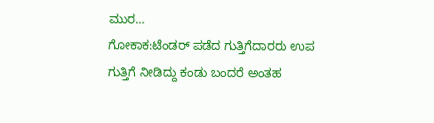ಮುರ…
ಗೋಕಾಕ:ಟೆಂಡರ್ ಪಡೆದ ಗುತ್ತಿಗೆದಾರರು ಉಪ ಗುತ್ತಿಗೆ ನೀಡಿದ್ದು ಕಂಡು ಬಂದರೆ ಅಂತಹ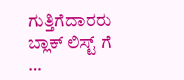ಗುತ್ತಿಗೆದಾರರು ಬ್ಲಾಕ್ ಲಿಸ್ಟ್ ಗೆ …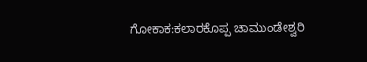ಗೋಕಾಕ:ಕಲಾರಕೊಪ್ಪ ಚಾಮುಂಡೇಶ್ವರಿ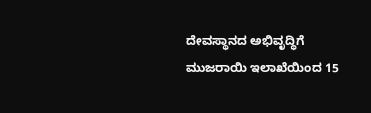ದೇವಸ್ಥಾನದ ಅಭಿವೃದ್ಧಿಗೆ ಮುಜರಾಯಿ ಇಲಾಖೆಯಿಂದ 15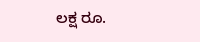ಲಕ್ಷ ರೂ.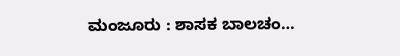ಮಂಜೂರು : ಶಾಸಕ ಬಾಲಚಂ…